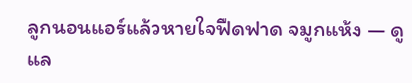ลูกนอนแอร์แล้วหายใจฟืดฟาด จมูกแห้ง — ดูแล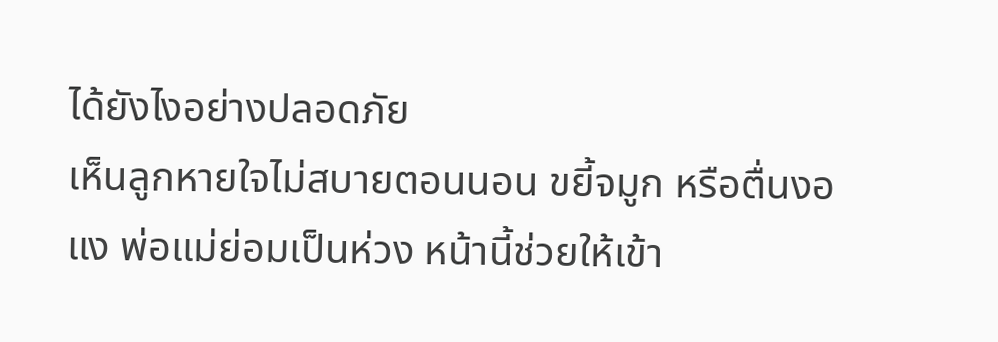ได้ยังไงอย่างปลอดภัย
เห็นลูกหายใจไม่สบายตอนนอน ขยี้จมูก หรือตื่นงอแง พ่อแม่ย่อมเป็นห่วง หน้านี้ช่วยให้เข้า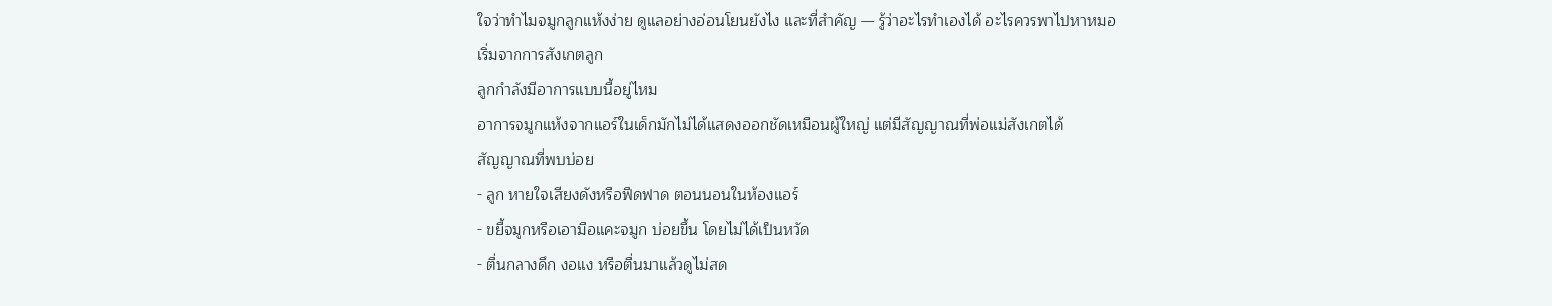ใจว่าทำไมจมูกลูกแห้งง่าย ดูแลอย่างอ่อนโยนยังไง และที่สำคัญ — รู้ว่าอะไรทำเองได้ อะไรควรพาไปหาหมอ
เริ่มจากการสังเกตลูก
ลูกกำลังมีอาการแบบนี้อยู่ไหม
อาการจมูกแห้งจากแอร์ในเด็กมักไม่ได้แสดงออกชัดเหมือนผู้ใหญ่ แต่มีสัญญาณที่พ่อแม่สังเกตได้
สัญญาณที่พบบ่อย
- ลูก หายใจเสียงดังหรือฟืดฟาด ตอนนอนในห้องแอร์
- ขยี้จมูกหรือเอามือแคะจมูก บ่อยขึ้น โดยไม่ได้เป็นหวัด
- ตื่นกลางดึก งอแง หรือตื่นมาแล้วดูไม่สด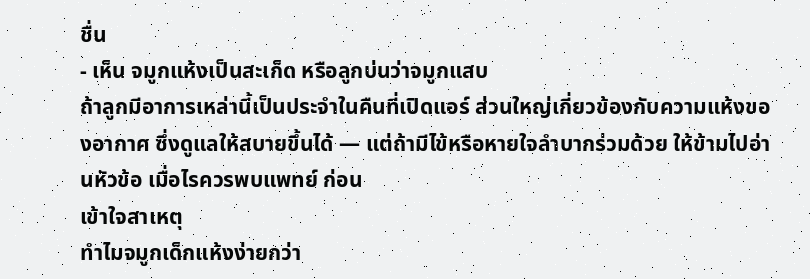ชื่น
- เห็น จมูกแห้งเป็นสะเก็ด หรือลูกบ่นว่าจมูกแสบ
ถ้าลูกมีอาการเหล่านี้เป็นประจำในคืนที่เปิดแอร์ ส่วนใหญ่เกี่ยวข้องกับความแห้งของอากาศ ซึ่งดูแลให้สบายขึ้นได้ — แต่ถ้ามีไข้หรือหายใจลำบากร่วมด้วย ให้ข้ามไปอ่านหัวข้อ เมื่อไรควรพบแพทย์ ก่อน
เข้าใจสาเหตุ
ทำไมจมูกเด็กแห้งง่ายกว่า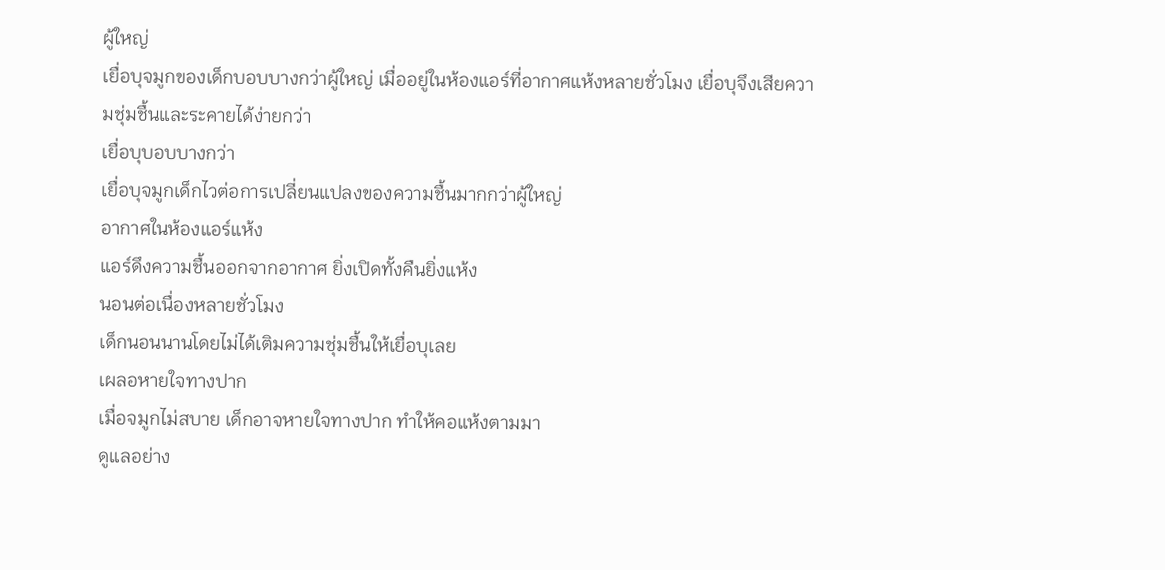ผู้ใหญ่
เยื่อบุจมูกของเด็กบอบบางกว่าผู้ใหญ่ เมื่ออยู่ในห้องแอร์ที่อากาศแห้งหลายชั่วโมง เยื่อบุจึงเสียความชุ่มชื้นและระคายได้ง่ายกว่า
เยื่อบุบอบบางกว่า
เยื่อบุจมูกเด็กไวต่อการเปลี่ยนแปลงของความชื้นมากกว่าผู้ใหญ่
อากาศในห้องแอร์แห้ง
แอร์ดึงความชื้นออกจากอากาศ ยิ่งเปิดทั้งคืนยิ่งแห้ง
นอนต่อเนื่องหลายชั่วโมง
เด็กนอนนานโดยไม่ได้เติมความชุ่มชื้นให้เยื่อบุเลย
เผลอหายใจทางปาก
เมื่อจมูกไม่สบาย เด็กอาจหายใจทางปาก ทำให้คอแห้งตามมา
ดูแลอย่าง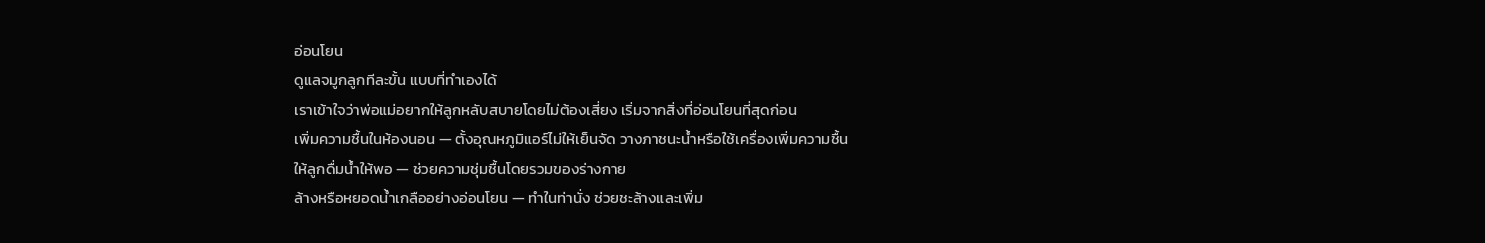อ่อนโยน
ดูแลจมูกลูกทีละขั้น แบบที่ทำเองได้
เราเข้าใจว่าพ่อแม่อยากให้ลูกหลับสบายโดยไม่ต้องเสี่ยง เริ่มจากสิ่งที่อ่อนโยนที่สุดก่อน
เพิ่มความชื้นในห้องนอน — ตั้งอุณหภูมิแอร์ไม่ให้เย็นจัด วางภาชนะน้ำหรือใช้เครื่องเพิ่มความชื้น
ให้ลูกดื่มน้ำให้พอ — ช่วยความชุ่มชื้นโดยรวมของร่างกาย
ล้างหรือหยอดน้ำเกลืออย่างอ่อนโยน — ทำในท่านั่ง ช่วยชะล้างและเพิ่ม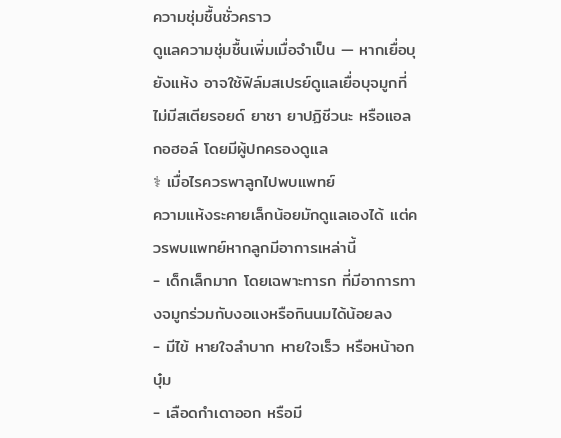ความชุ่มชื้นชั่วคราว
ดูแลความชุ่มชื้นเพิ่มเมื่อจำเป็น — หากเยื่อบุยังแห้ง อาจใช้ฟิล์มสเปรย์ดูแลเยื่อบุจมูกที่ไม่มีสเตียรอยด์ ยาชา ยาปฏิชีวนะ หรือแอลกอฮอล์ โดยมีผู้ปกครองดูแล
⚕ เมื่อไรควรพาลูกไปพบแพทย์
ความแห้งระคายเล็กน้อยมักดูแลเองได้ แต่ควรพบแพทย์หากลูกมีอาการเหล่านี้
- เด็กเล็กมาก โดยเฉพาะทารก ที่มีอาการทางจมูกร่วมกับงอแงหรือกินนมได้น้อยลง
- มีไข้ หายใจลำบาก หายใจเร็ว หรือหน้าอกบุ๋ม
- เลือดกำเดาออก หรือมี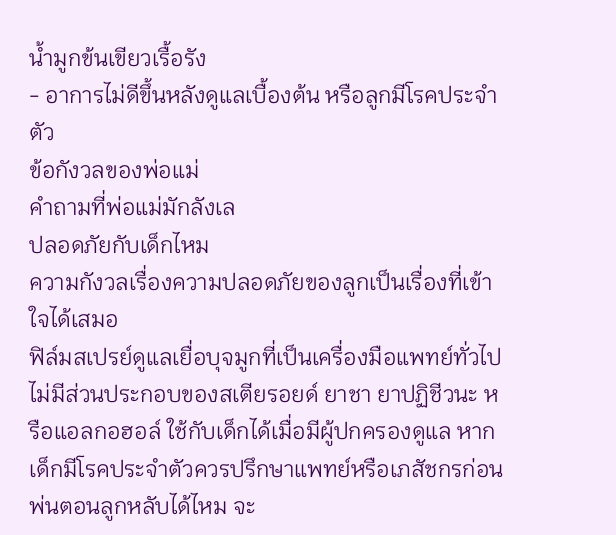น้ำมูกข้นเขียวเรื้อรัง
- อาการไม่ดีขึ้นหลังดูแลเบื้องต้น หรือลูกมีโรคประจำตัว
ข้อกังวลของพ่อแม่
คำถามที่พ่อแม่มักลังเล
ปลอดภัยกับเด็กไหม
ความกังวลเรื่องความปลอดภัยของลูกเป็นเรื่องที่เข้าใจได้เสมอ
ฟิล์มสเปรย์ดูแลเยื่อบุจมูกที่เป็นเครื่องมือแพทย์ทั่วไปไม่มีส่วนประกอบของสเตียรอยด์ ยาชา ยาปฏิชีวนะ หรือแอลกอฮอล์ ใช้กับเด็กได้เมื่อมีผู้ปกครองดูแล หากเด็กมีโรคประจำตัวควรปรึกษาแพทย์หรือเภสัชกรก่อน
พ่นตอนลูกหลับได้ไหม จะ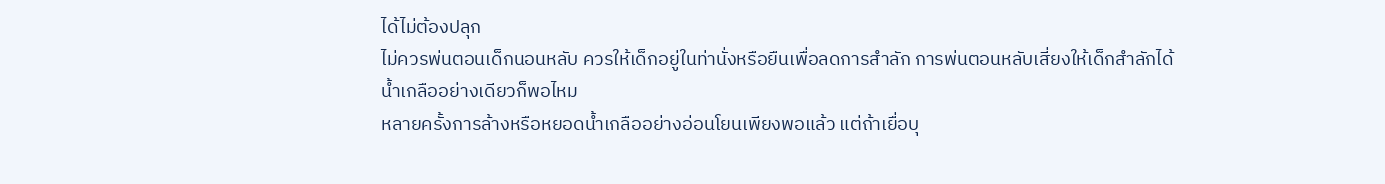ได้ไม่ต้องปลุก
ไม่ควรพ่นตอนเด็กนอนหลับ ควรให้เด็กอยู่ในท่านั่งหรือยืนเพื่อลดการสำลัก การพ่นตอนหลับเสี่ยงให้เด็กสำลักได้
น้ำเกลืออย่างเดียวก็พอไหม
หลายครั้งการล้างหรือหยอดน้ำเกลืออย่างอ่อนโยนเพียงพอแล้ว แต่ถ้าเยื่อบุ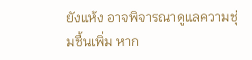ยังแห้ง อาจพิจารณาดูแลความชุ่มชื้นเพิ่ม หาก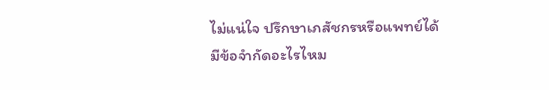ไม่แน่ใจ ปรึกษาเภสัชกรหรือแพทย์ได้
มีข้อจำกัดอะไรไหม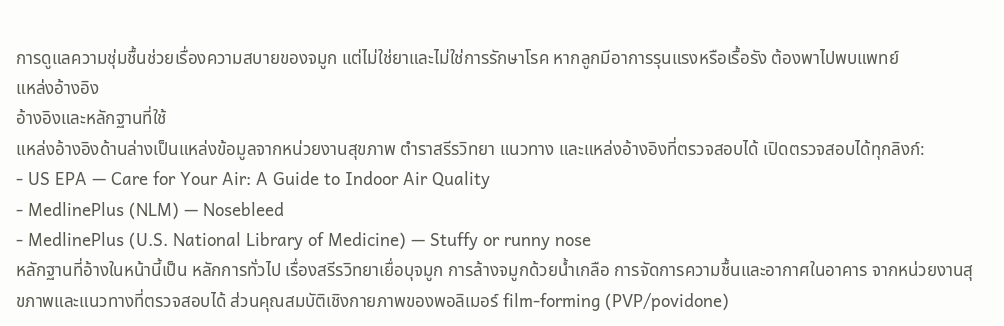การดูแลความชุ่มชื้นช่วยเรื่องความสบายของจมูก แต่ไม่ใช่ยาและไม่ใช่การรักษาโรค หากลูกมีอาการรุนแรงหรือเรื้อรัง ต้องพาไปพบแพทย์
แหล่งอ้างอิง
อ้างอิงและหลักฐานที่ใช้
แหล่งอ้างอิงด้านล่างเป็นแหล่งข้อมูลจากหน่วยงานสุขภาพ ตำราสรีรวิทยา แนวทาง และแหล่งอ้างอิงที่ตรวจสอบได้ เปิดตรวจสอบได้ทุกลิงก์:
- US EPA — Care for Your Air: A Guide to Indoor Air Quality
- MedlinePlus (NLM) — Nosebleed
- MedlinePlus (U.S. National Library of Medicine) — Stuffy or runny nose
หลักฐานที่อ้างในหน้านี้เป็น หลักการทั่วไป เรื่องสรีรวิทยาเยื่อบุจมูก การล้างจมูกด้วยน้ำเกลือ การจัดการความชื้นและอากาศในอาคาร จากหน่วยงานสุขภาพและแนวทางที่ตรวจสอบได้ ส่วนคุณสมบัติเชิงกายภาพของพอลิเมอร์ film-forming (PVP/povidone)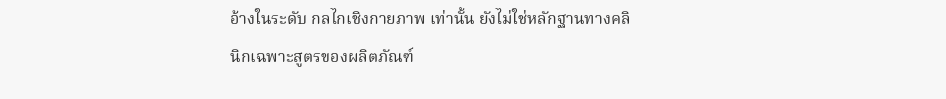อ้างในระดับ กลไกเชิงกายภาพ เท่านั้น ยังไม่ใช่หลักฐานทางคลินิกเฉพาะสูตรของผลิตภัณฑ์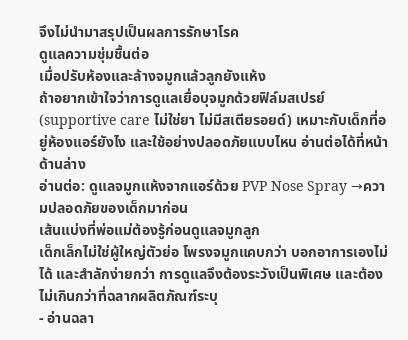จึงไม่นำมาสรุปเป็นผลการรักษาโรค
ดูแลความชุ่มชื้นต่อ
เมื่อปรับห้องและล้างจมูกแล้วลูกยังแห้ง
ถ้าอยากเข้าใจว่าการดูแลเยื่อบุจมูกด้วยฟิล์มสเปรย์ (supportive care ไม่ใช่ยา ไม่มีสเตียรอยด์) เหมาะกับเด็กที่อยู่ห้องแอร์ยังไง และใช้อย่างปลอดภัยแบบไหน อ่านต่อได้ที่หน้าด้านล่าง
อ่านต่อ: ดูแลจมูกแห้งจากแอร์ด้วย PVP Nose Spray →ความปลอดภัยของเด็กมาก่อน
เส้นแบ่งที่พ่อแม่ต้องรู้ก่อนดูแลจมูกลูก
เด็กเล็กไม่ใช่ผู้ใหญ่ตัวย่อ โพรงจมูกแคบกว่า บอกอาการเองไม่ได้ และสำลักง่ายกว่า การดูแลจึงต้องระวังเป็นพิเศษ และต้องไม่เกินกว่าที่ฉลากผลิตภัณฑ์ระบุ
- อ่านฉลา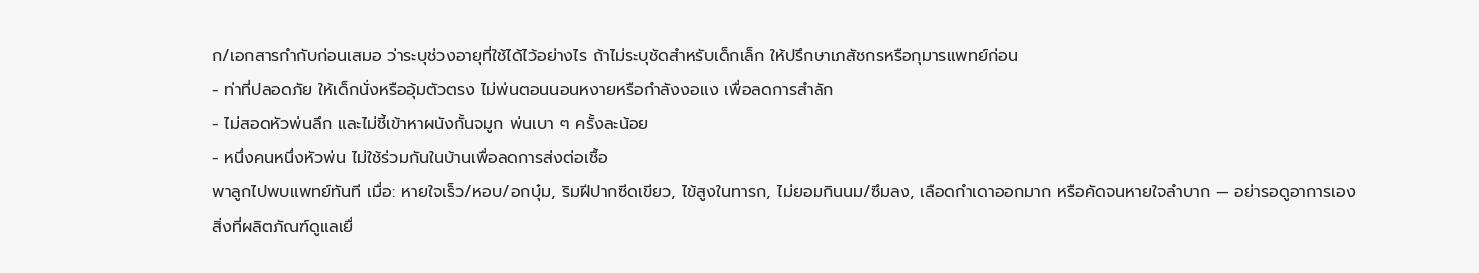ก/เอกสารกำกับก่อนเสมอ ว่าระบุช่วงอายุที่ใช้ได้ไว้อย่างไร ถ้าไม่ระบุชัดสำหรับเด็กเล็ก ให้ปรึกษาเภสัชกรหรือกุมารแพทย์ก่อน
- ท่าที่ปลอดภัย ให้เด็กนั่งหรืออุ้มตัวตรง ไม่พ่นตอนนอนหงายหรือกำลังงอแง เพื่อลดการสำลัก
- ไม่สอดหัวพ่นลึก และไม่ชี้เข้าหาผนังกั้นจมูก พ่นเบา ๆ ครั้งละน้อย
- หนึ่งคนหนึ่งหัวพ่น ไม่ใช้ร่วมกันในบ้านเพื่อลดการส่งต่อเชื้อ
พาลูกไปพบแพทย์ทันที เมื่อ: หายใจเร็ว/หอบ/อกบุ๋ม, ริมฝีปากซีดเขียว, ไข้สูงในทารก, ไม่ยอมกินนม/ซึมลง, เลือดกำเดาออกมาก หรือคัดจนหายใจลำบาก — อย่ารอดูอาการเอง
สิ่งที่ผลิตภัณฑ์ดูแลเยื่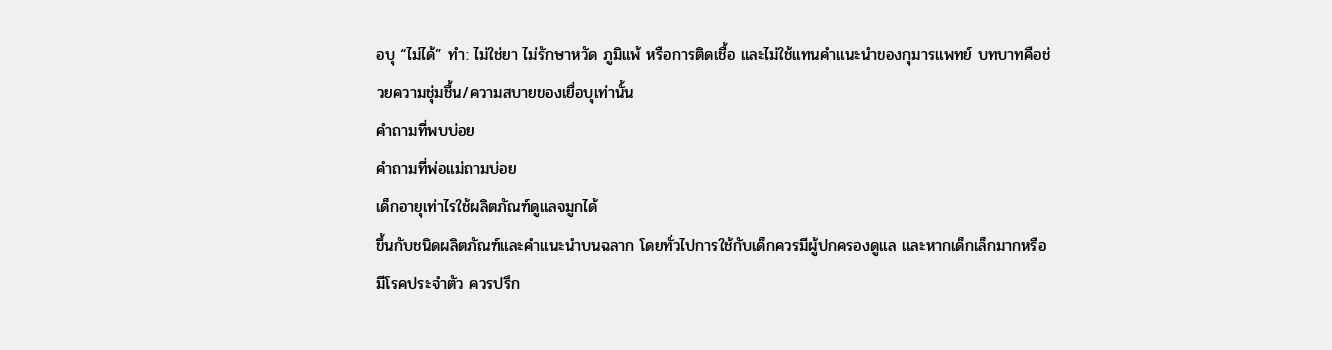อบุ “ไม่ได้” ทำ: ไม่ใช่ยา ไม่รักษาหวัด ภูมิแพ้ หรือการติดเชื้อ และไม่ใช้แทนคำแนะนำของกุมารแพทย์ บทบาทคือช่วยความชุ่มชื้น/ความสบายของเยื่อบุเท่านั้น
คำถามที่พบบ่อย
คำถามที่พ่อแม่ถามบ่อย
เด็กอายุเท่าไรใช้ผลิตภัณฑ์ดูแลจมูกได้
ขึ้นกับชนิดผลิตภัณฑ์และคำแนะนำบนฉลาก โดยทั่วไปการใช้กับเด็กควรมีผู้ปกครองดูแล และหากเด็กเล็กมากหรือมีโรคประจำตัว ควรปรึก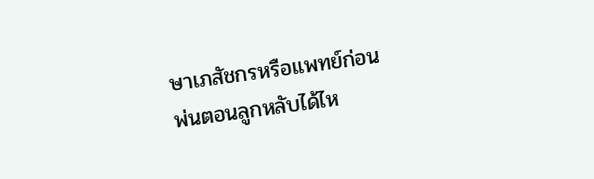ษาเภสัชกรหรือแพทย์ก่อน
พ่นตอนลูกหลับได้ไห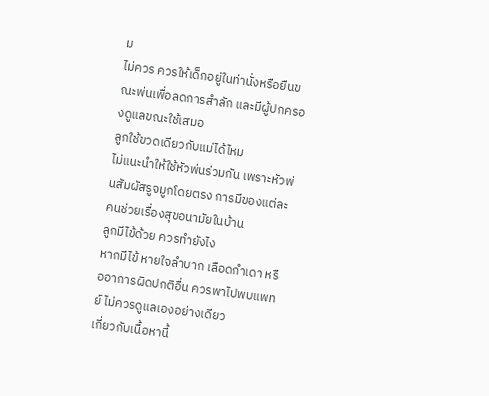ม
ไม่ควร ควรให้เด็กอยู่ในท่านั่งหรือยืนขณะพ่นเพื่อลดการสำลัก และมีผู้ปกครองดูแลขณะใช้เสมอ
ลูกใช้ขวดเดียวกับแม่ได้ไหม
ไม่แนะนำให้ใช้หัวพ่นร่วมกัน เพราะหัวพ่นสัมผัสรูจมูกโดยตรง การมีของแต่ละคนช่วยเรื่องสุขอนามัยในบ้าน
ลูกมีไข้ด้วย ควรทำยังไง
หากมีไข้ หายใจลำบาก เลือดกำเดา หรืออาการผิดปกติอื่น ควรพาไปพบแพทย์ ไม่ควรดูแลเองอย่างเดียว
เกี่ยวกับเนื้อหานี้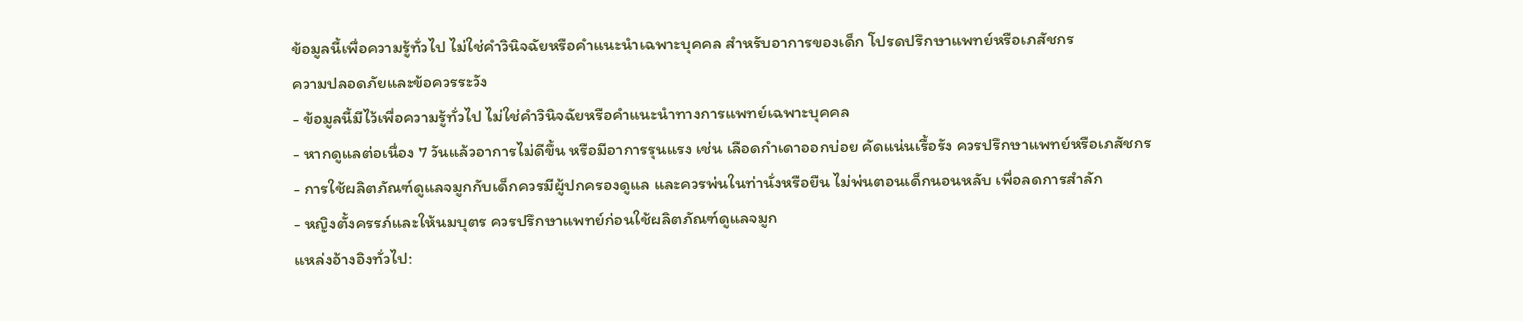ข้อมูลนี้เพื่อความรู้ทั่วไป ไม่ใช่คำวินิจฉัยหรือคำแนะนำเฉพาะบุคคล สำหรับอาการของเด็ก โปรดปรึกษาแพทย์หรือเภสัชกร
ความปลอดภัยและข้อควรระวัง
- ข้อมูลนี้มีไว้เพื่อความรู้ทั่วไป ไม่ใช่คำวินิจฉัยหรือคำแนะนำทางการแพทย์เฉพาะบุคคล
- หากดูแลต่อเนื่อง 7 วันแล้วอาการไม่ดีขึ้น หรือมีอาการรุนแรง เช่น เลือดกำเดาออกบ่อย คัดแน่นเรื้อรัง ควรปรึกษาแพทย์หรือเภสัชกร
- การใช้ผลิตภัณฑ์ดูแลจมูกกับเด็กควรมีผู้ปกครองดูแล และควรพ่นในท่านั่งหรือยืน ไม่พ่นตอนเด็กนอนหลับ เพื่อลดการสำลัก
- หญิงตั้งครรภ์และให้นมบุตร ควรปรึกษาแพทย์ก่อนใช้ผลิตภัณฑ์ดูแลจมูก
แหล่งอ้างอิงทั่วไป: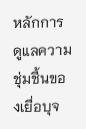หลักการดูแลความชุ่มชื้นของเยื่อบุจ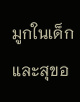มูกในเด็ก และสุขอ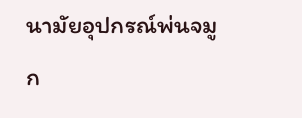นามัยอุปกรณ์พ่นจมูก